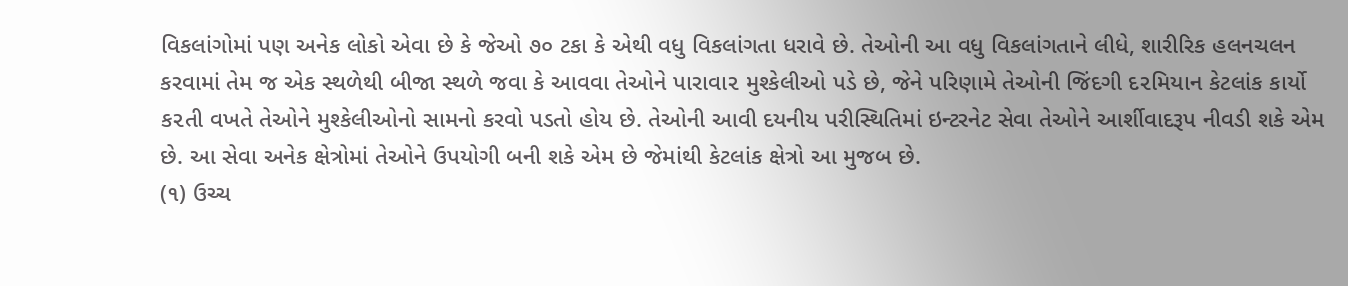વિકલાંગોમાં પણ અનેક લોકો એવા છે કે જેઓ ૭૦ ટકા કે એથી વધુ વિકલાંગતા ધરાવે છે. તેઓની આ વધુ વિકલાંગતાને લીધે, શારીરિક હલનચલન કરવામાં તેમ જ એક સ્થળેથી બીજા સ્થળે જવા કે આવવા તેઓને પારાવા૨ મુશ્કેલીઓ પડે છે, જેને પરિણામે તેઓની જિંદગી દ૨મિયાન કેટલાંક કાર્યો ક૨તી વખતે તેઓને મુશ્કેલીઓનો સામનો કરવો પડતો હોય છે. તેઓની આવી દયનીય પરીસ્થિતિમાં ઇન્ટરનેટ સેવા તેઓને આર્શીવાદરૂપ નીવડી શકે એમ છે. આ સેવા અનેક ક્ષેત્રોમાં તેઓને ઉપયોગી બની શકે એમ છે જેમાંથી કેટલાંક ક્ષેત્રો આ મુજબ છે.
(૧) ઉચ્ચ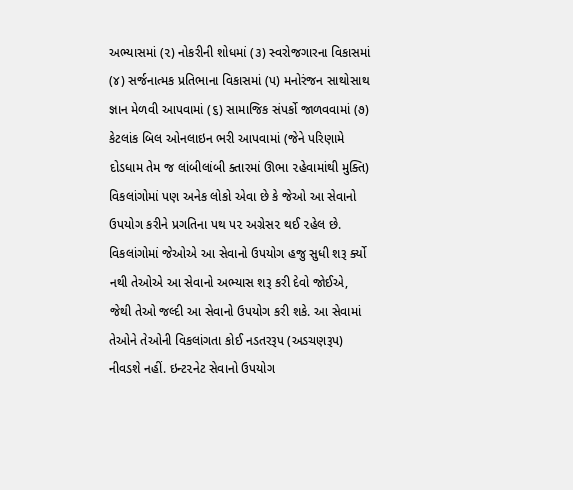અભ્યાસમાં (૨) નોકરીની શોધમાં (૩) સ્વરોજગારના વિકાસમાં (૪) સર્જનાત્મક પ્રતિભાના વિકાસમાં (પ) મનોરંજન સાથોસાથ જ્ઞાન મેળવી આપવામાં (૬) સામાજિક સંપર્કો જાળવવામાં (૭) કેટલાંક બિલ ઓનલાઇન ભરી આપવામાં (જેને પરિણામે દોડધામ તેમ જ લાંબીલાંબી ક્તારમાં ઊભા ૨હેવામાંથી મુક્તિ) વિકલાંગોમાં પણ અનેક લોકો એવા છે કે જેઓ આ સેવાનો ઉપયોગ કરીને પ્રગતિના પથ પ૨ અગ્રેસ૨ થઈ ૨હેલ છે.
વિકલાંગોમાં જેઓએ આ સેવાનો ઉપયોગ હજુ સુધી શરૂ ર્ક્યો નથી તેઓએ આ સેવાનો અભ્યાસ શરૂ કરી દેવો જોઈએ, જેથી તેઓ જલ્દી આ સેવાનો ઉપયોગ કરી શકે. આ સેવામાં તેઓને તેઓની વિકલાંગતા કોઈ નડતરરૂપ (અડચણરૂપ) નીવડશે નહીં. ઇન્ટ૨નેટ સેવાનો ઉપયોગ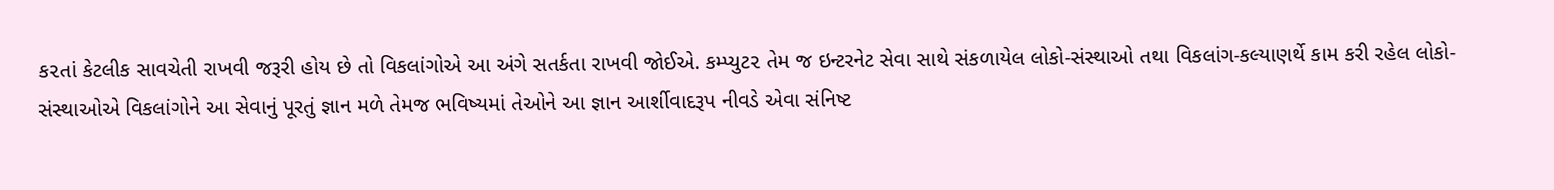ક૨તાં કેટલીક સાવચેતી રાખવી જરૂરી હોય છે તો વિકલાંગોએ આ અંગે સતર્કતા રાખવી જોઈએ. કમ્પ્યુટ૨ તેમ જ ઇન્ટરનેટ સેવા સાથે સંકળાયેલ લોકો-સંસ્થાઓ તથા વિકલાંગ-કલ્યાણર્થે કામ કરી રહેલ લોકો-સંસ્થાઓએ વિકલાંગોને આ સેવાનું પૂરતું જ્ઞાન મળે તેમજ ભવિષ્યમાં તેઓને આ જ્ઞાન આર્શીવાદરૂપ નીવડે એવા સંનિષ્ટ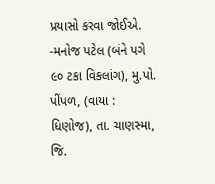પ્રયાસો કરવા જોઈએ.
-મનોજ પટેલ (બંને પગે ૯૦ ટકા વિકલાંગ), મુ.પો. પીંપળ, (વાયા : ધિણોજ), તા. ચાણસ્મા, જિ.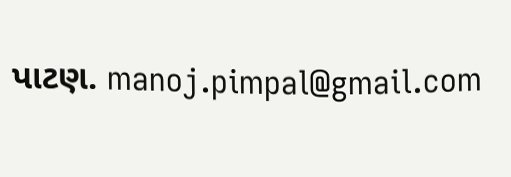પાટણ. manoj.pimpal@gmail.com